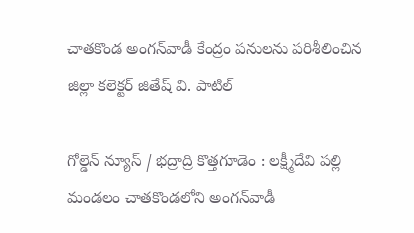చాతకొండ అంగన్‌వాడీ కేంద్రం పనులను పరిశీలించిన జిల్లా కలెక్టర్ జితేష్ వి. పాటిల్

గోల్డెన్ న్యూస్ / భద్రాద్రి కొత్తగూడెం : లక్ష్మీదేవి పల్లి మండలం చాతకొండలోని అంగన్‌వాడీ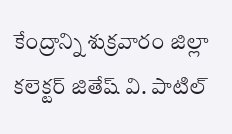కేంద్రాన్ని శుక్రవారం జిల్లా కలెక్టర్ జితేష్ వి. పాటిల్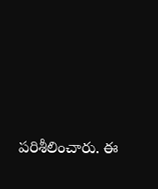పరిశీలించారు. ఈ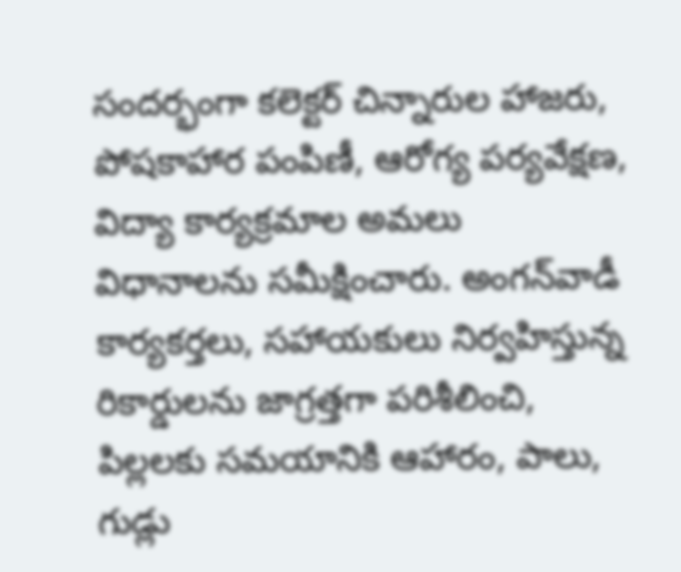సందర్భంగా కలెక్టర్ చిన్నారుల హాజరు, పోషకాహార పంపిణీ, ఆరోగ్య పర్యవేక్షణ, విద్యా కార్యక్రమాల అమలు విధానాలను సమీక్షించారు. అంగన్‌వాడీ కార్యకర్తలు, సహాయకులు నిర్వహిస్తున్న రికార్డులను జాగ్రత్తగా పరిశీలించి, పిల్లలకు సమయానికి ఆహారం, పాలు, గుడ్లు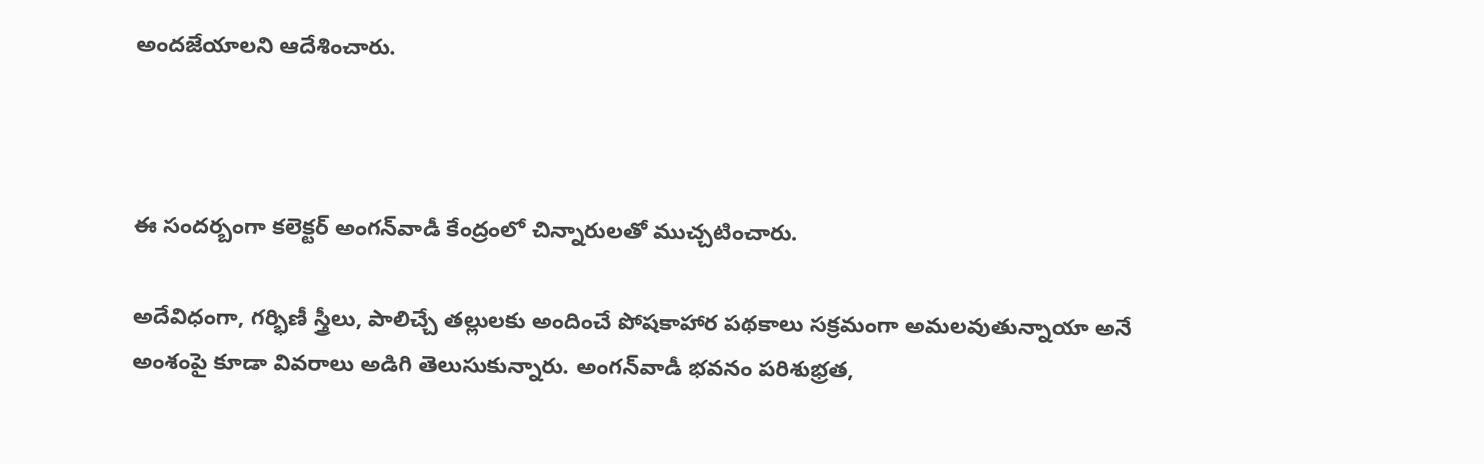అందజేయాలని ఆదేశించారు.



ఈ సందర్బంగా కలెక్టర్ అంగన్‌వాడీ కేంద్రంలో చిన్నారులతో ముచ్చటించారు.

అదేవిధంగా, గర్భిణీ స్త్రీలు, పాలిచ్చే తల్లులకు అందించే పోషకాహార పథకాలు సక్రమంగా అమలవుతున్నాయా అనే అంశంపై కూడా వివరాలు అడిగి తెలుసుకున్నారు. అంగన్‌వాడీ భవనం పరిశుభ్రత,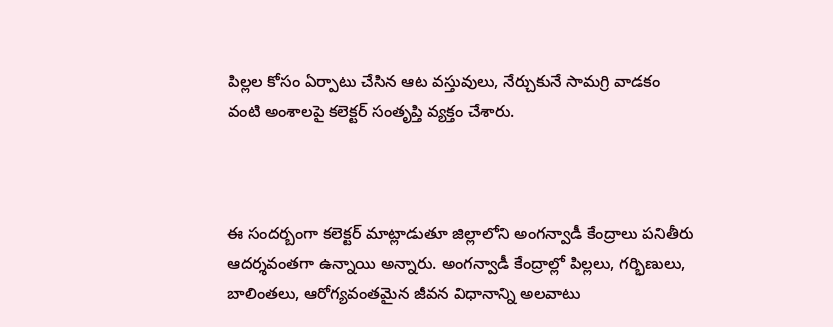పిల్లల కోసం ఏర్పాటు చేసిన ఆట వస్తువులు, నేర్చుకునే సామగ్రి వాడకం వంటి అంశాలపై కలెక్టర్ సంతృప్తి వ్యక్తం చేశారు.



ఈ సందర్బంగా కలెక్టర్ మాట్లాడుతూ జిల్లాలోని అంగన్వాడీ కేంద్రాలు పనితీరు ఆదర్శవంతగా ఉన్నాయి అన్నారు. అంగన్వాడీ కేంద్రాల్లో పిల్లలు, గర్భిణులు, బాలింతలు, ఆరోగ్యవంతమైన జీవన విధానాన్ని అలవాటు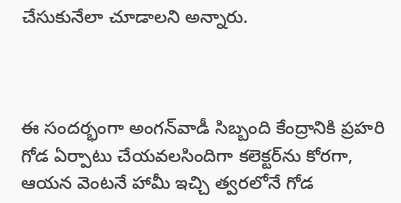చేసుకునేలా చూడాలని అన్నారు.



ఈ సందర్భంగా అంగన్‌వాడీ సిబ్బంది కేంద్రానికి ప్రహరి గోడ ఏర్పాటు చేయవలసిందిగా కలెక్టర్‌ను కోరగా, ఆయన వెంటనే హామీ ఇచ్చి త్వరలోనే గోడ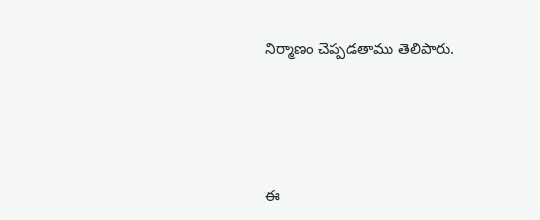నిర్మాణం చెప్పడతాము తెలిపారు.





ఈ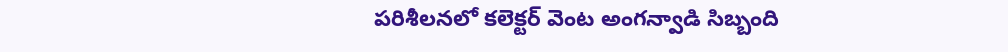పరిశీలనలో కలెక్టర్ వెంట అంగన్వాడి సిబ్బంది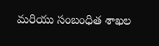మరియు సంబంధిత శాఖల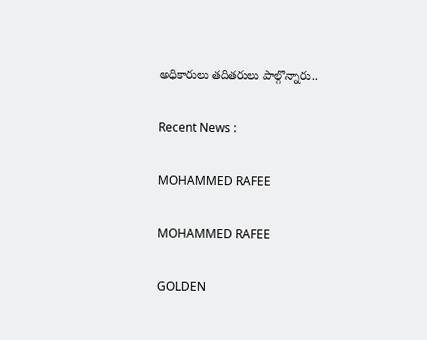అధికారులు తదితరులు పాల్గొన్నారు..

Recent News :

MOHAMMED RAFEE

MOHAMMED RAFEE

GOLDEN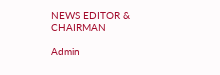NEWS EDITOR & CHAIRMAN

Admin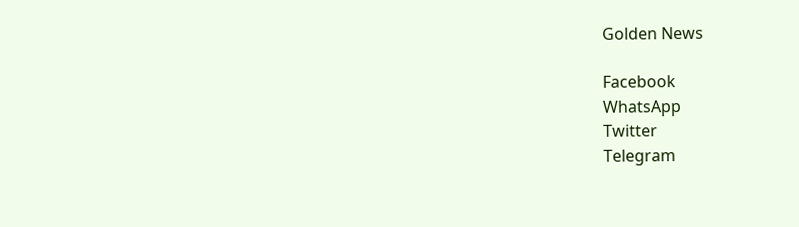Golden News

Facebook
WhatsApp
Twitter
Telegram